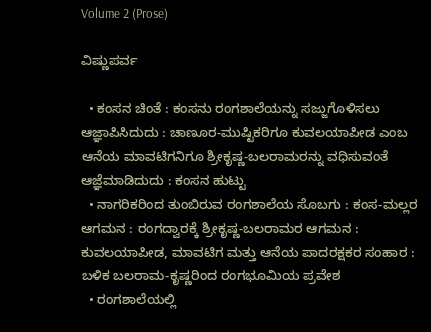Volume 2 (Prose)

ವಿಷ್ಣುಪರ್ವ

  • ಕಂಸನ ಚಿಂತೆ : ಕಂಸನು ರಂಗಶಾಲೆಯನ್ನು ಸಜ್ಜುಗೊಳಿಸಲು ಆಜ್ಞಾಪಿಸಿದುದು : ಚಾಣೂರ-ಮುಷ್ಟಿಕರಿಗೂ ಕುವಲಯಾಪೀಡ ಎಂಬ ಆನೆಯ ಮಾವಟಿಗನಿಗೂ ಶ್ರೀಕೃಷ್ಣ-ಬಲರಾಮರನ್ನು ವಧಿಸುವಂತೆ ಆಜ್ಞೆಮಾಡಿದುದು : ಕಂಸನ ಹುಟ್ಟು
  • ನಾಗರಿಕರಿಂದ ತುಂಬಿರುವ ರಂಗಶಾಲೆಯ ಸೊಬಗು : ಕಂಸ-ಮಲ್ಲರ ಆಗಮನ : ರಂಗದ್ವಾರಕ್ಕೆ ಶ್ರೀಕೃಷ್ಣ-ಬಲರಾಮರ ಆಗಮನ : ಕುವಲಯಾಪೀಡ, ಮಾವಟಿಗ ಮತ್ತು ಆನೆಯ ಪಾದರಕ್ಷಕರ ಸಂಹಾರ : ಬಳಿಕ ಬಲರಾಮ-ಕೃಷ್ಣರಿಂದ ರಂಗಭೂಮಿಯ ಪ್ರವೇಶ
  • ರಂಗಶಾಲೆಯಲ್ಲಿ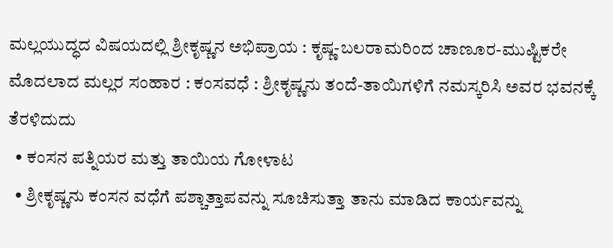ಮಲ್ಲಯುದ್ಧದ ವಿಷಯದಲ್ಲಿ ಶ್ರೀಕೃಷ್ಣನ ಅಭಿಪ್ರಾಯ : ಕೃಷ್ಣ-ಬಲರಾಮರಿಂದ ಚಾಣೂರ-ಮುಷ್ಟಿಕರೇ ಮೊದಲಾದ ಮಲ್ಲರ ಸಂಹಾರ : ಕಂಸವಧೆ : ಶ್ರೀಕೃಷ್ಣನು ತಂದೆ-ತಾಯಿಗಳಿಗೆ ನಮಸ್ಕರಿಸಿ ಅವರ ಭವನಕ್ಕೆ ತೆರಳಿದುದು
  • ಕಂಸನ ಪತ್ನಿಯರ ಮತ್ತು ತಾಯಿಯ ಗೋಳಾಟ
  • ಶ್ರೀಕೃಷ್ಣನು ಕಂಸನ ವಧೆಗೆ ಪಶ್ಚಾತ್ತಾಪವನ್ನು ಸೂಚಿಸುತ್ತಾ ತಾನು ಮಾಡಿದ ಕಾರ್ಯವನ್ನು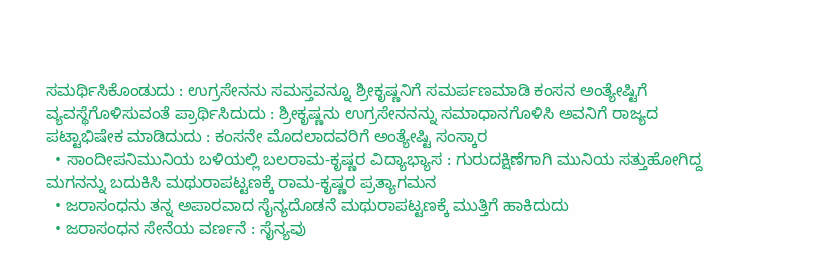ಸಮರ್ಥಿಸಿಕೊಂಡುದು : ಉಗ್ರಸೇನನು ಸಮಸ್ತವನ್ನೂ ಶ್ರೀಕೃಷ್ಣನಿಗೆ ಸಮರ್ಪಣಮಾಡಿ ಕಂಸನ ಅಂತ್ಯೇಷ್ಟಿಗೆ ವ್ಯವಸ್ಥೆಗೊಳಿಸುವಂತೆ ಪ್ರಾರ್ಥಿಸಿದುದು : ಶ್ರೀಕೃಷ್ಣನು ಉಗ್ರಸೇನನನ್ನು ಸಮಾಧಾನಗೊಳಿಸಿ ಅವನಿಗೆ ರಾಜ್ಯದ ಪಟ್ಟಾಭಿಷೇಕ ಮಾಡಿದುದು : ಕಂಸನೇ ಮೊದಲಾದವರಿಗೆ ಅಂತ್ಯೇಷ್ಟಿ ಸಂಸ್ಕಾರ
  • ಸಾಂದೀಪನಿಮುನಿಯ ಬಳಿಯಲ್ಲಿ ಬಲರಾಮ-ಕೃಷ್ಣರ ವಿದ್ಯಾಭ್ಯಾಸ : ಗುರುದಕ್ಷಿಣೆಗಾಗಿ ಮುನಿಯ ಸತ್ತುಹೋಗಿದ್ದ ಮಗನನ್ನು ಬದುಕಿಸಿ ಮಥುರಾಪಟ್ಟಣಕ್ಕೆ ರಾಮ-ಕೃಷ್ಣರ ಪ್ರತ್ಯಾಗಮನ
  • ಜರಾಸಂಧನು ತನ್ನ ಅಪಾರವಾದ ಸೈನ್ಯದೊಡನೆ ಮಥುರಾಪಟ್ಟಣಕ್ಕೆ ಮುತ್ತಿಗೆ ಹಾಕಿದುದು
  • ಜರಾಸಂಧನ ಸೇನೆಯ ವರ್ಣನೆ : ಸೈನ್ಯವು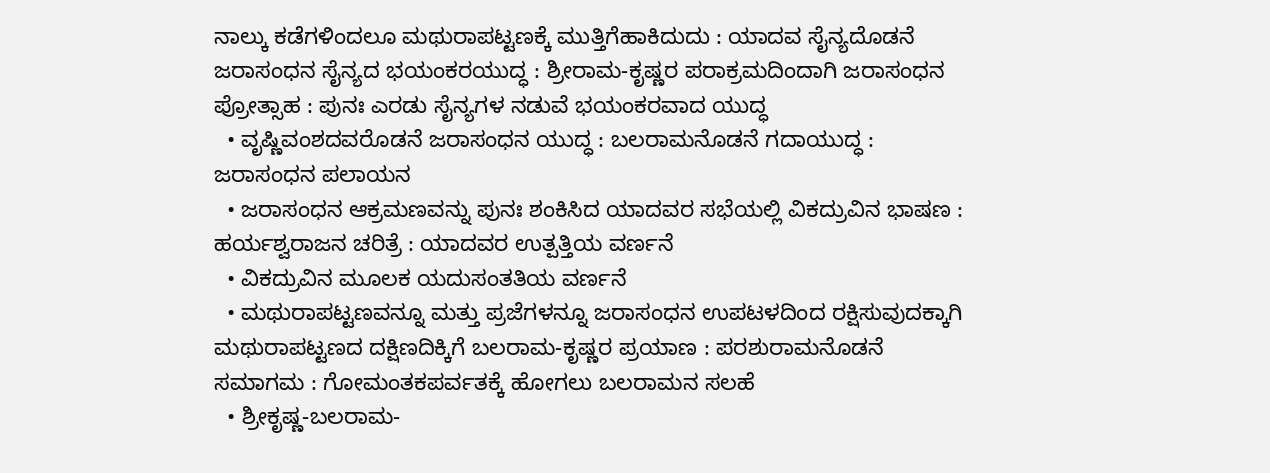ನಾಲ್ಕು ಕಡೆಗಳಿಂದಲೂ ಮಥುರಾಪಟ್ಟಣಕ್ಕೆ ಮುತ್ತಿಗೆಹಾಕಿದುದು : ಯಾದವ ಸೈನ್ಯದೊಡನೆ ಜರಾಸಂಧನ ಸೈನ್ಯದ ಭಯಂಕರಯುದ್ಧ : ಶ್ರೀರಾಮ-ಕೃಷ್ಣರ ಪರಾಕ್ರಮದಿಂದಾಗಿ ಜರಾಸಂಧನ ಪ್ರೋತ್ಸಾಹ : ಪುನಃ ಎರಡು ಸೈನ್ಯಗಳ ನಡುವೆ ಭಯಂಕರವಾದ ಯುದ್ಧ
  • ವೃಷ್ಣಿವಂಶದವರೊಡನೆ ಜರಾಸಂಧನ ಯುದ್ಧ : ಬಲರಾಮನೊಡನೆ ಗದಾಯುದ್ಧ : ಜರಾಸಂಧನ ಪಲಾಯನ
  • ಜರಾಸಂಧನ ಆಕ್ರಮಣವನ್ನು ಪುನಃ ಶಂಕಿಸಿದ ಯಾದವರ ಸಭೆಯಲ್ಲಿ ವಿಕದ್ರುವಿನ ಭಾಷಣ : ಹರ್ಯಶ್ವರಾಜನ ಚರಿತ್ರೆ : ಯಾದವರ ಉತ್ಪತ್ತಿಯ ವರ್ಣನೆ
  • ವಿಕದ್ರುವಿನ ಮೂಲಕ ಯದುಸಂತತಿಯ ವರ್ಣನೆ
  • ಮಥುರಾಪಟ್ಟಣವನ್ನೂ ಮತ್ತು ಪ್ರಜೆಗಳನ್ನೂ ಜರಾಸಂಧನ ಉಪಟಳದಿಂದ ರಕ್ಷಿಸುವುದಕ್ಕಾಗಿ ಮಥುರಾಪಟ್ಟಣದ ದಕ್ಷಿಣದಿಕ್ಕಿಗೆ ಬಲರಾಮ-ಕೃಷ್ಣರ ಪ್ರಯಾಣ : ಪರಶುರಾಮನೊಡನೆ ಸಮಾಗಮ : ಗೋಮಂತಕಪರ್ವತಕ್ಕೆ ಹೋಗಲು ಬಲರಾಮನ ಸಲಹೆ
  • ಶ್ರೀಕೃಷ್ಣ-ಬಲರಾಮ-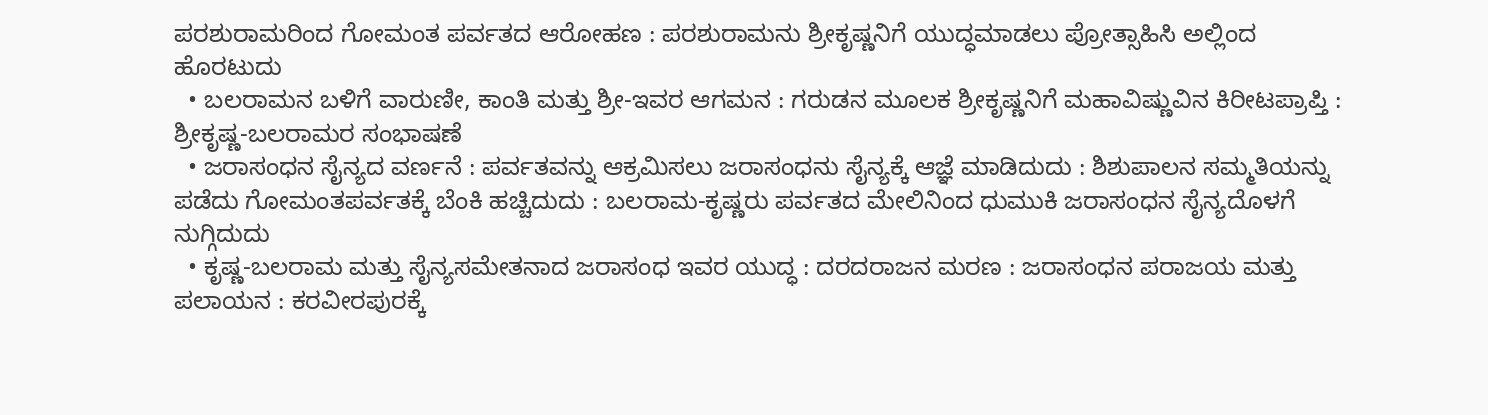ಪರಶುರಾಮರಿಂದ ಗೋಮಂತ ಪರ್ವತದ ಆರೋಹಣ : ಪರಶುರಾಮನು ಶ್ರೀಕೃಷ್ಣನಿಗೆ ಯುದ್ಧಮಾಡಲು ಪ್ರೋತ್ಸಾಹಿಸಿ ಅಲ್ಲಿಂದ ಹೊರಟುದು
  • ಬಲರಾಮನ ಬಳಿಗೆ ವಾರುಣೀ, ಕಾಂತಿ ಮತ್ತು ಶ್ರೀ-ಇವರ ಆಗಮನ : ಗರುಡನ ಮೂಲಕ ಶ್ರೀಕೃಷ್ಣನಿಗೆ ಮಹಾವಿಷ್ಣುವಿನ ಕಿರೀಟಪ್ರಾಪ್ತಿ : ಶ್ರೀಕೃಷ್ಣ-ಬಲರಾಮರ ಸಂಭಾಷಣೆ
  • ಜರಾಸಂಧನ ಸೈನ್ಯದ ವರ್ಣನೆ : ಪರ್ವತವನ್ನು ಆಕ್ರಮಿಸಲು ಜರಾಸಂಧನು ಸೈನ್ಯಕ್ಕೆ ಆಜ್ಞೆ ಮಾಡಿದುದು : ಶಿಶುಪಾಲನ ಸಮ್ಮತಿಯನ್ನು ಪಡೆದು ಗೋಮಂತಪರ್ವತಕ್ಕೆ ಬೆಂಕಿ ಹಚ್ಚಿದುದು : ಬಲರಾಮ-ಕೃಷ್ಣರು ಪರ್ವತದ ಮೇಲಿನಿಂದ ಧುಮುಕಿ ಜರಾಸಂಧನ ಸೈನ್ಯದೊಳಗೆ ನುಗ್ಗಿದುದು
  • ಕೃಷ್ಣ-ಬಲರಾಮ ಮತ್ತು ಸೈನ್ಯಸಮೇತನಾದ ಜರಾಸಂಧ ಇವರ ಯುದ್ಧ : ದರದರಾಜನ ಮರಣ : ಜರಾಸಂಧನ ಪರಾಜಯ ಮತ್ತು ಪಲಾಯನ : ಕರವೀರಪುರಕ್ಕೆ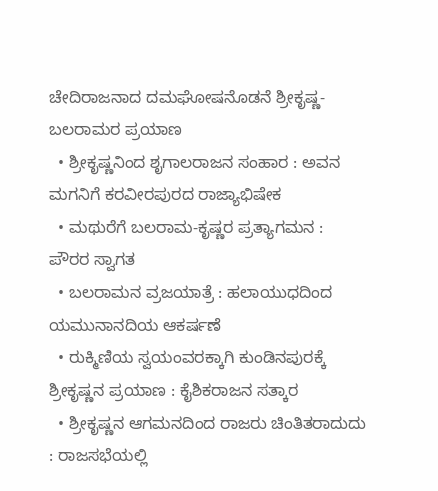ಚೇದಿರಾಜನಾದ ದಮಘೋಷನೊಡನೆ ಶ್ರೀಕೃಷ್ಣ-ಬಲರಾಮರ ಪ್ರಯಾಣ
  • ಶ್ರೀಕೃಷ್ಣನಿಂದ ಶೃಗಾಲರಾಜನ ಸಂಹಾರ : ಅವನ ಮಗನಿಗೆ ಕರವೀರಪುರದ ರಾಜ್ಯಾಭಿಷೇಕ
  • ಮಥುರೆಗೆ ಬಲರಾಮ-ಕೃಷ್ಣರ ಪ್ರತ್ಯಾಗಮನ : ಪೌರರ ಸ್ವಾಗತ
  • ಬಲರಾಮನ ವ್ರಜಯಾತ್ರೆ : ಹಲಾಯುಧದಿಂದ ಯಮುನಾನದಿಯ ಆಕರ್ಷಣೆ
  • ರುಕ್ಮಿಣಿಯ ಸ್ವಯಂವರಕ್ಕಾಗಿ ಕುಂಡಿನಪುರಕ್ಕೆ ಶ್ರೀಕೃಷ್ಣನ ಪ್ರಯಾಣ : ಕೈಶಿಕರಾಜನ ಸತ್ಕಾರ
  • ಶ್ರೀಕೃಷ್ಣನ ಆಗಮನದಿಂದ ರಾಜರು ಚಿಂತಿತರಾದುದು : ರಾಜಸಭೆಯಲ್ಲಿ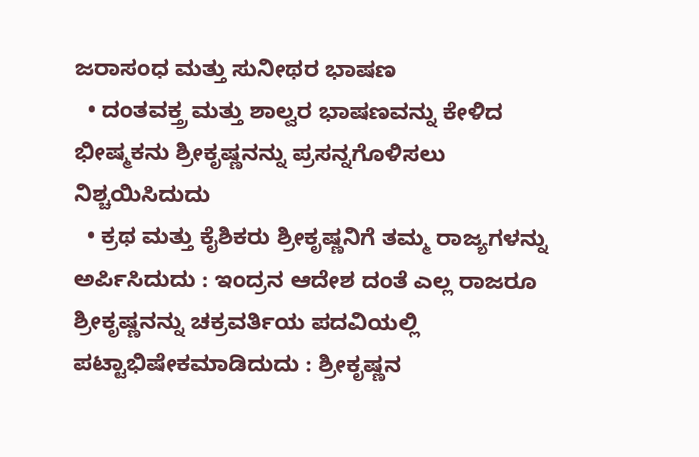ಜರಾಸಂಧ ಮತ್ತು ಸುನೀಥರ ಭಾಷಣ
  • ದಂತವಕ್ತ್ರ ಮತ್ತು ಶಾಲ್ವರ ಭಾಷಣವನ್ನು ಕೇಳಿದ ಭೀಷ್ಮಕನು ಶ್ರೀಕೃಷ್ಣನನ್ನು ಪ್ರಸನ್ನಗೊಳಿಸಲು ನಿಶ್ಚಯಿಸಿದುದು
  • ಕ್ರಥ ಮತ್ತು ಕೈಶಿಕರು ಶ್ರೀಕೃಷ್ಣನಿಗೆ ತಮ್ಮ ರಾಜ್ಯಗಳನ್ನು ಅರ್ಪಿಸಿದುದು : ಇಂದ್ರನ ಆದೇಶ ದಂತೆ ಎಲ್ಲ ರಾಜರೂ ಶ್ರೀಕೃಷ್ಣನನ್ನು ಚಕ್ರವರ್ತಿಯ ಪದವಿಯಲ್ಲಿ ಪಟ್ಟಾಭಿಷೇಕಮಾಡಿದುದು : ಶ್ರೀಕೃಷ್ಣನ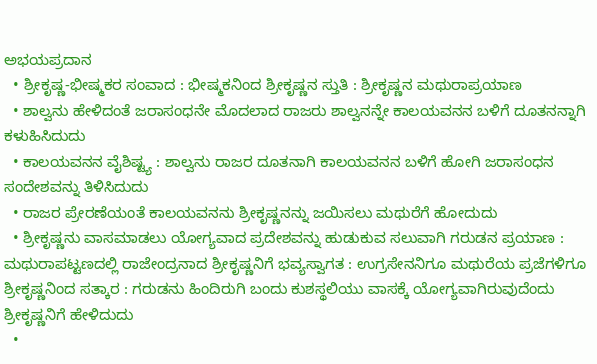ಅಭಯಪ್ರದಾನ
  • ಶ್ರೀಕೃಷ್ಣ-ಭೀಷ್ಮಕರ ಸಂವಾದ : ಭೀಷ್ಮಕನಿಂದ ಶ್ರೀಕೃಷ್ಣನ ಸ್ತುತಿ : ಶ್ರೀಕೃಷ್ಣನ ಮಥುರಾಪ್ರಯಾಣ
  • ಶಾಲ್ವನು ಹೇಳಿದಂತೆ ಜರಾಸಂಧನೇ ಮೊದಲಾದ ರಾಜರು ಶಾಲ್ವನನ್ನೇ ಕಾಲಯವನನ ಬಳಿಗೆ ದೂತನನ್ನಾಗಿ ಕಳುಹಿಸಿದುದು
  • ಕಾಲಯವನನ ವೈಶಿಷ್ಟ್ಯ : ಶಾಲ್ವನು ರಾಜರ ದೂತನಾಗಿ ಕಾಲಯವನನ ಬಳಿಗೆ ಹೋಗಿ ಜರಾಸಂಧನ ಸಂದೇಶವನ್ನು ತಿಳಿಸಿದುದು
  • ರಾಜರ ಪ್ರೇರಣೆಯಂತೆ ಕಾಲಯವನನು ಶ್ರೀಕೃಷ್ಣನನ್ನು ಜಯಿಸಲು ಮಥುರೆಗೆ ಹೋದುದು
  • ಶ್ರೀಕೃಷ್ಣನು ವಾಸಮಾಡಲು ಯೋಗ್ಯವಾದ ಪ್ರದೇಶವನ್ನು ಹುಡುಕುವ ಸಲುವಾಗಿ ಗರುಡನ ಪ್ರಯಾಣ : ಮಥುರಾಪಟ್ಟಣದಲ್ಲಿ ರಾಜೇಂದ್ರನಾದ ಶ್ರೀಕೃಷ್ಣನಿಗೆ ಭವ್ಯಸ್ವಾಗತ : ಉಗ್ರಸೇನನಿಗೂ ಮಥುರೆಯ ಪ್ರಜೆಗಳಿಗೂ ಶ್ರೀಕೃಷ್ಣನಿಂದ ಸತ್ಕಾರ : ಗರುಡನು ಹಿಂದಿರುಗಿ ಬಂದು ಕುಶಸ್ಥಲಿಯು ವಾಸಕ್ಕೆ ಯೋಗ್ಯವಾಗಿರುವುದೆಂದು ಶ್ರೀಕೃಷ್ಣನಿಗೆ ಹೇಳಿದುದು
  •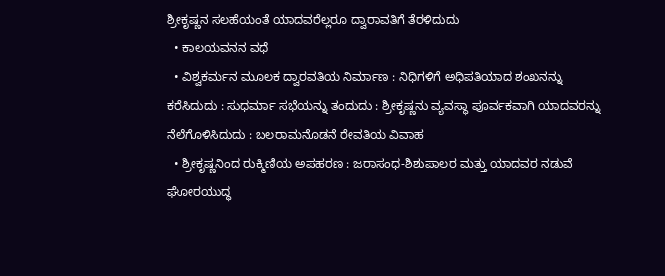ಶ್ರೀಕೃಷ್ಣನ ಸಲಹೆಯಂತೆ ಯಾದವರೆಲ್ಲರೂ ದ್ವಾರಾವತಿಗೆ ತೆರಳಿದುದು
  • ಕಾಲಯವನನ ವಧೆ
  • ವಿಶ್ವಕರ್ಮನ ಮೂಲಕ ದ್ವಾರವತಿಯ ನಿರ್ಮಾಣ : ನಿಧಿಗಳಿಗೆ ಅಧಿಪತಿಯಾದ ಶಂಖನನ್ನು ಕರೆಸಿದುದು : ಸುಧರ್ಮಾ ಸಭೆಯನ್ನು ತಂದುದು : ಶ್ರೀಕೃಷ್ಣನು ವ್ಯವಸ್ಥಾ ಪೂರ್ವಕವಾಗಿ ಯಾದವರನ್ನು ನೆಲೆಗೊಳಿಸಿದುದು : ಬಲರಾಮನೊಡನೆ ರೇವತಿಯ ವಿವಾಹ
  • ಶ್ರೀಕೃಷ್ಣನಿಂದ ರುಕ್ಮಿಣಿಯ ಅಪಹರಣ : ಜರಾಸಂಧ-ಶಿಶುಪಾಲರ ಮತ್ತು ಯಾದವರ ನಡುವೆ ಘೋರಯುದ್ಧ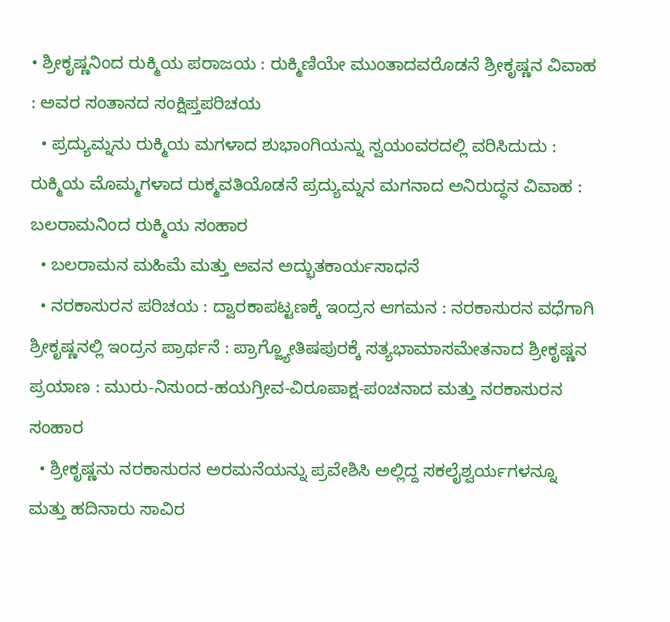• ಶ್ರೀಕೃಷ್ಣನಿಂದ ರುಕ್ಮಿಯ ಪರಾಜಯ : ರುಕ್ಮಿಣಿಯೇ ಮುಂತಾದವರೊಡನೆ ಶ್ರೀಕೃಷ್ಣನ ವಿವಾಹ : ಅವರ ಸಂತಾನದ ಸಂಕ್ಷಿಪ್ತಪರಿಚಯ
  • ಪ್ರದ್ಯುಮ್ನನು ರುಕ್ಮಿಯ ಮಗಳಾದ ಶುಭಾಂಗಿಯನ್ನು ಸ್ವಯಂವರದಲ್ಲಿ ವರಿಸಿದುದು : ರುಕ್ಮಿಯ ಮೊಮ್ಮಗಳಾದ ರುಕ್ಮವತಿಯೊಡನೆ ಪ್ರದ್ಯುಮ್ನನ ಮಗನಾದ ಅನಿರುದ್ಧನ ವಿವಾಹ : ಬಲರಾಮನಿಂದ ರುಕ್ಮಿಯ ಸಂಹಾರ
  • ಬಲರಾಮನ ಮಹಿಮೆ ಮತ್ತು ಅವನ ಅದ್ಭುತಕಾರ್ಯಸಾಧನೆ
  • ನರಕಾಸುರನ ಪರಿಚಯ : ದ್ವಾರಕಾಪಟ್ಟಣಕ್ಕೆ ಇಂದ್ರನ ಆಗಮನ : ನರಕಾಸುರನ ವಧೆಗಾಗಿ ಶ್ರೀಕೃಷ್ಣನಲ್ಲಿ ಇಂದ್ರನ ಪ್ರಾರ್ಥನೆ : ಪ್ರಾಗ್ಜ್ಯೋತಿಷಪುರಕ್ಕೆ ಸತ್ಯಭಾಮಾಸಮೇತನಾದ ಶ್ರೀಕೃಷ್ಣನ ಪ್ರಯಾಣ : ಮುರು-ನಿಸುಂದ-ಹಯಗ್ರೀವ-ವಿರೂಪಾಕ್ಷ-ಪಂಚನಾದ ಮತ್ತು ನರಕಾಸುರನ ಸಂಹಾರ
  • ಶ್ರೀಕೃಷ್ಣನು ನರಕಾಸುರನ ಅರಮನೆಯನ್ನು ಪ್ರವೇಶಿಸಿ ಅಲ್ಲಿದ್ದ ಸಕಲೈಶ್ವರ್ಯಗಳನ್ನೂ ಮತ್ತು ಹದಿನಾರು ಸಾವಿರ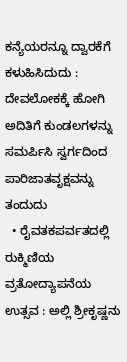ಕನ್ಯೆಯರನ್ನೂ ದ್ವಾರಕೆಗೆ ಕಳುಹಿಸಿದುದು : ದೇವಲೋಕಕ್ಕೆ ಹೋಗಿ ಅದಿತಿಗೆ ಕುಂಡಲಗಳನ್ನು ಸಮರ್ಪಿಸಿ ಸ್ವರ್ಗದಿಂದ ಪಾರಿಜಾತವೃಕ್ಷವನ್ನು ತಂದುದು
  • ರೈವತಕಪರ್ವತದಲ್ಲಿ ರುಕ್ಮಿಣಿಯ ವ್ರತೋದ್ಯಾಪನೆಯ ಉತ್ಸವ : ಅಲ್ಲಿ ಶ್ರೀಕೃಷ್ಣನು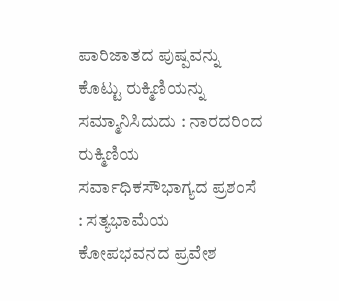ಪಾರಿಜಾತದ ಪುಷ್ಪವನ್ನು ಕೊಟ್ಟು ರುಕ್ಮಿಣಿಯನ್ನು ಸಮ್ಮಾನಿಸಿದುದು : ನಾರದರಿಂದ ರುಕ್ಮಿಣಿಯ ಸರ್ವಾಧಿಕಸೌಭಾಗ್ಯದ ಪ್ರಶಂಸೆ : ಸತ್ಯಭಾಮೆಯ ಕೋಪಭವನದ ಪ್ರವೇಶ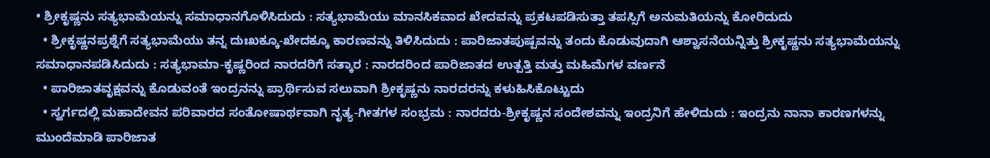• ಶ್ರೀಕೃಷ್ಣನು ಸತ್ಯಭಾಮೆಯನ್ನು ಸಮಾಧಾನಗೊಳಿಸಿದುದು : ಸತ್ಯಭಾಮೆಯು ಮಾನಸಿಕವಾದ ಖೇದವನ್ನು ಪ್ರಕಟಪಡಿಸುತ್ತಾ ತಪಸ್ಸಿಗೆ ಅನುಮತಿಯನ್ನು ಕೋರಿದುದು
  • ಶ್ರೀಕೃಷ್ಣನಪ್ರಶ್ನೆಗೆ ಸತ್ಯಭಾಮೆಯು ತನ್ನ ದುಃಖಕ್ಕೂ-ಖೇದಕ್ಕೂ ಕಾರಣವನ್ನು ತಿಳಿಸಿದುದು : ಪಾರಿಜಾತಪುಷ್ಪವನ್ನು ತಂದು ಕೊಡುವುದಾಗಿ ಆಶ್ವಾಸನೆಯನ್ನಿತ್ತು ಶ್ರೀಕೃಷ್ಣನು ಸತ್ಯಭಾಮೆಯನ್ನು ಸಮಾಧಾನಪಡಿಸಿದುದು : ಸತ್ಯಭಾಮಾ-ಕೃಷ್ಣರಿಂದ ನಾರದರಿಗೆ ಸತ್ಕಾರ : ನಾರದರಿಂದ ಪಾರಿಜಾತದ ಉತ್ಪತ್ತಿ ಮತ್ತು ಮಹಿಮೆಗಳ ವರ್ಣನೆ
  • ಪಾರಿಜಾತವೃಕ್ಷವನ್ನು ಕೊಡುವಂತೆ ಇಂದ್ರನನ್ನು ಪ್ರಾರ್ಥಿಸುವ ಸಲುವಾಗಿ ಶ್ರೀಕೃಷ್ಣನು ನಾರದರನ್ನು ಕಳುಹಿಸಿಕೊಟ್ಟುದು
  • ಸ್ವರ್ಗದಲ್ಲಿ ಮಹಾದೇವನ ಪರಿವಾರದ ಸಂತೋಷಾರ್ಥವಾಗಿ ನೃತ್ಯ-ಗೀತಗಳ ಸಂಭ್ರಮ : ನಾರದರು-ಶ್ರೀಕೃಷ್ಣನ ಸಂದೇಶವನ್ನು ಇಂದ್ರನಿಗೆ ಹೇಳಿದುದು : ಇಂದ್ರನು ನಾನಾ ಕಾರಣಗಳನ್ನು ಮುಂದೆಮಾಡಿ ಪಾರಿಜಾತ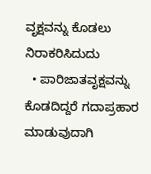ವೃಕ್ಷವನ್ನು ಕೊಡಲು ನಿರಾಕರಿಸಿದುದು
  • ಪಾರಿಜಾತವೃಕ್ಷವನ್ನು ಕೊಡದಿದ್ದರೆ ಗದಾಪ್ರಹಾರ ಮಾಡುವುದಾಗಿ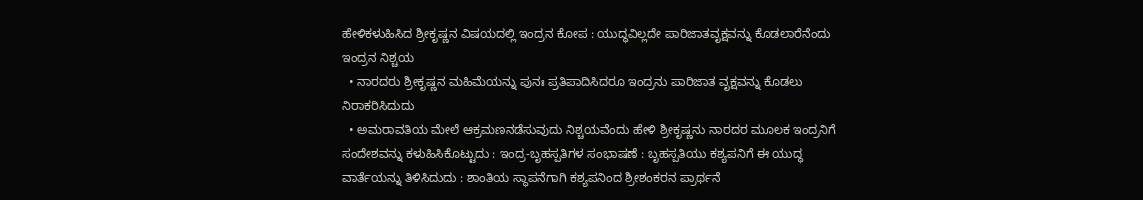ಹೇಳಿಕಳುಹಿಸಿದ ಶ್ರೀಕೃಷ್ಣನ ವಿಷಯದಲ್ಲಿ ಇಂದ್ರನ ಕೋಪ : ಯುದ್ಧವಿಲ್ಲದೇ ಪಾರಿಜಾತವೃಕ್ಷವನ್ನು ಕೊಡಲಾರೆನೆಂದು ಇಂದ್ರನ ನಿಶ್ಚಯ
  • ನಾರದರು ಶ್ರೀಕೃಷ್ಣನ ಮಹಿಮೆಯನ್ನು ಪುನಃ ಪ್ರತಿಪಾದಿಸಿದರೂ ಇಂದ್ರನು ಪಾರಿಜಾತ ವೃಕ್ಷವನ್ನು ಕೊಡಲು ನಿರಾಕರಿಸಿದುದು
  • ಅಮರಾವತಿಯ ಮೇಲೆ ಆಕ್ರಮಣನಡೆಸುವುದು ನಿಶ್ಚಯವೆಂದು ಹೇಳಿ ಶ್ರೀಕೃಷ್ಣನು ನಾರದರ ಮೂಲಕ ಇಂದ್ರನಿಗೆ ಸಂದೇಶವನ್ನು ಕಳುಹಿಸಿಕೊಟ್ಟುದು : ಇಂದ್ರ-ಬೃಹಸ್ಪತಿಗಳ ಸಂಭಾಷಣೆ : ಬೃಹಸ್ಪತಿಯು ಕಶ್ಯಪನಿಗೆ ಈ ಯುದ್ಧ ವಾರ್ತೆಯನ್ನು ತಿಳಿಸಿದುದು : ಶಾಂತಿಯ ಸ್ಥಾಪನೆಗಾಗಿ ಕಶ್ಯಪನಿಂದ ಶ್ರೀಶಂಕರನ ಪ್ರಾರ್ಥನೆ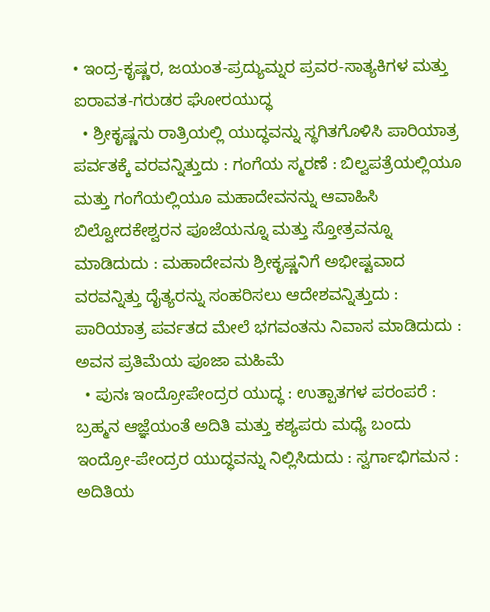• ಇಂದ್ರ-ಕೃಷ್ಣರ, ಜಯಂತ-ಪ್ರದ್ಯುಮ್ನರ ಪ್ರವರ-ಸಾತ್ಯಕಿಗಳ ಮತ್ತು ಐರಾವತ-ಗರುಡರ ಘೋರಯುದ್ಧ
  • ಶ್ರೀಕೃಷ್ಣನು ರಾತ್ರಿಯಲ್ಲಿ ಯುದ್ಧವನ್ನು ಸ್ಥಗಿತಗೊಳಿಸಿ ಪಾರಿಯಾತ್ರ ಪರ್ವತಕ್ಕೆ ವರವನ್ನಿತ್ತುದು : ಗಂಗೆಯ ಸ್ಮರಣೆ : ಬಿಲ್ವಪತ್ರೆಯಲ್ಲಿಯೂ ಮತ್ತು ಗಂಗೆಯಲ್ಲಿಯೂ ಮಹಾದೇವನನ್ನು ಆವಾಹಿಸಿ ಬಿಲ್ವೋದಕೇಶ್ವರನ ಪೂಜೆಯನ್ನೂ ಮತ್ತು ಸ್ತೋತ್ರವನ್ನೂ ಮಾಡಿದುದು : ಮಹಾದೇವನು ಶ್ರೀಕೃಷ್ಣನಿಗೆ ಅಭೀಷ್ಟವಾದ ವರವನ್ನಿತ್ತು ದೈತ್ಯರನ್ನು ಸಂಹರಿಸಲು ಆದೇಶವನ್ನಿತ್ತುದು : ಪಾರಿಯಾತ್ರ ಪರ್ವತದ ಮೇಲೆ ಭಗವಂತನು ನಿವಾಸ ಮಾಡಿದುದು : ಅವನ ಪ್ರತಿಮೆಯ ಪೂಜಾ ಮಹಿಮೆ
  • ಪುನಃ ಇಂದ್ರೋಪೇಂದ್ರರ ಯುದ್ಧ : ಉತ್ಪಾತಗಳ ಪರಂಪರೆ : ಬ್ರಹ್ಮನ ಆಜ್ಞೆಯಂತೆ ಅದಿತಿ ಮತ್ತು ಕಶ್ಯಪರು ಮಧ್ಯೆ ಬಂದು ಇಂದ್ರೋ-ಪೇಂದ್ರರ ಯುದ್ಧವನ್ನು ನಿಲ್ಲಿಸಿದುದು : ಸ್ವರ್ಗಾಭಿಗಮನ : ಅದಿತಿಯ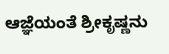ಆಜ್ಞೆಯಂತೆ ಶ್ರೀಕೃಷ್ಣನು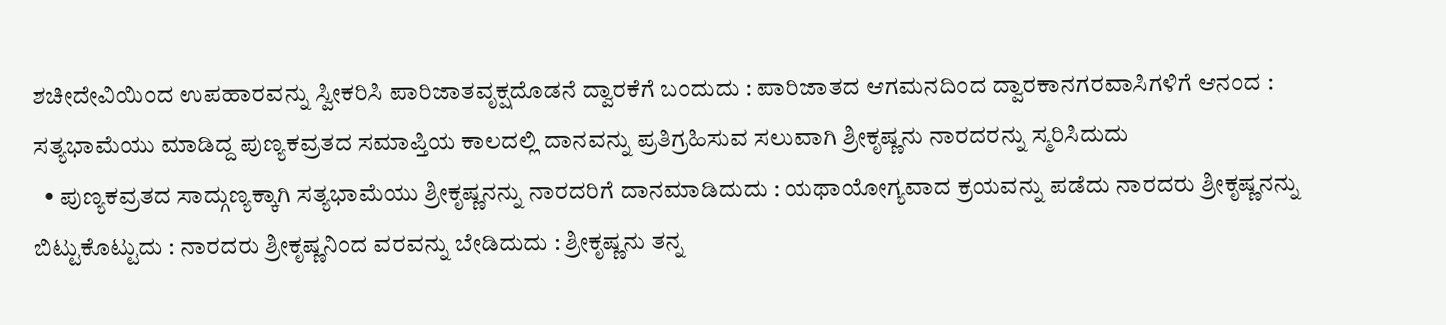ಶಚೀದೇವಿಯಿಂದ ಉಪಹಾರವನ್ನು ಸ್ವೀಕರಿಸಿ ಪಾರಿಜಾತವೃಕ್ಷದೊಡನೆ ದ್ವಾರಕೆಗೆ ಬಂದುದು : ಪಾರಿಜಾತದ ಆಗಮನದಿಂದ ದ್ವಾರಕಾನಗರವಾಸಿಗಳಿಗೆ ಆನಂದ : ಸತ್ಯಭಾಮೆಯು ಮಾಡಿದ್ದ ಪುಣ್ಯಕವ್ರತದ ಸಮಾಪ್ತಿಯ ಕಾಲದಲ್ಲಿ ದಾನವನ್ನು ಪ್ರತಿಗ್ರಹಿಸುವ ಸಲುವಾಗಿ ಶ್ರೀಕೃಷ್ಣನು ನಾರದರನ್ನು ಸ್ಮರಿಸಿದುದು
  • ಪುಣ್ಯಕವ್ರತದ ಸಾದ್ಗುಣ್ಯಕ್ಕಾಗಿ ಸತ್ಯಭಾಮೆಯು ಶ್ರೀಕೃಷ್ಣನನ್ನು ನಾರದರಿಗೆ ದಾನಮಾಡಿದುದು : ಯಥಾಯೋಗ್ಯವಾದ ಕ್ರಯವನ್ನು ಪಡೆದು ನಾರದರು ಶ್ರೀಕೃಷ್ಣನನ್ನು ಬಿಟ್ಟುಕೊಟ್ಟುದು : ನಾರದರು ಶ್ರೀಕೃಷ್ಣನಿಂದ ವರವನ್ನು ಬೇಡಿದುದು : ಶ್ರೀಕೃಷ್ಣನು ತನ್ನ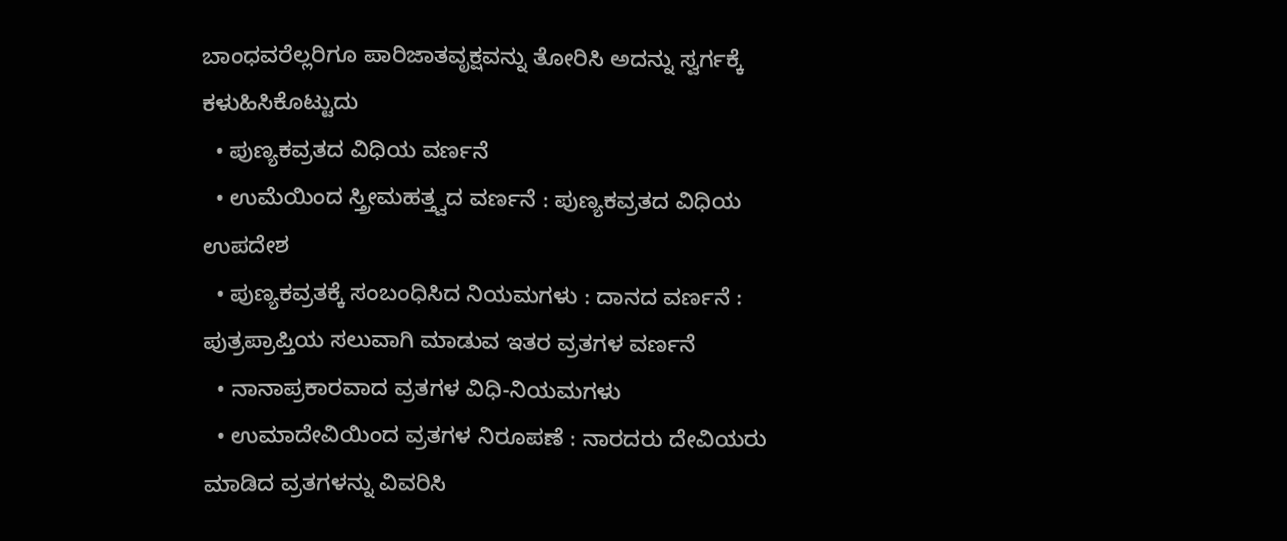ಬಾಂಧವರೆಲ್ಲರಿಗೂ ಪಾರಿಜಾತವೃಕ್ಷವನ್ನು ತೋರಿಸಿ ಅದನ್ನು ಸ್ವರ್ಗಕ್ಕೆ ಕಳುಹಿಸಿಕೊಟ್ಟುದು
  • ಪುಣ್ಯಕವ್ರತದ ವಿಧಿಯ ವರ್ಣನೆ
  • ಉಮೆಯಿಂದ ಸ್ತ್ರೀಮಹತ್ತ್ವದ ವರ್ಣನೆ : ಪುಣ್ಯಕವ್ರತದ ವಿಧಿಯ ಉಪದೇಶ
  • ಪುಣ್ಯಕವ್ರತಕ್ಕೆ ಸಂಬಂಧಿಸಿದ ನಿಯಮಗಳು : ದಾನದ ವರ್ಣನೆ : ಪುತ್ರಪ್ರಾಪ್ತಿಯ ಸಲುವಾಗಿ ಮಾಡುವ ಇತರ ವ್ರತಗಳ ವರ್ಣನೆ
  • ನಾನಾಪ್ರಕಾರವಾದ ವ್ರತಗಳ ವಿಧಿ-ನಿಯಮಗಳು
  • ಉಮಾದೇವಿಯಿಂದ ವ್ರತಗಳ ನಿರೂಪಣೆ : ನಾರದರು ದೇವಿಯರು ಮಾಡಿದ ವ್ರತಗಳನ್ನು ವಿವರಿಸಿ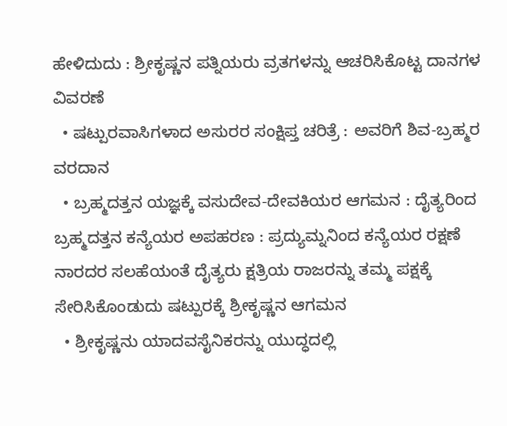ಹೇಳಿದುದು : ಶ್ರೀಕೃಷ್ಣನ ಪತ್ನಿಯರು ವ್ರತಗಳನ್ನು ಆಚರಿಸಿಕೊಟ್ಟ ದಾನಗಳ ವಿವರಣೆ
  • ಷಟ್ಪುರವಾಸಿಗಳಾದ ಅಸುರರ ಸಂಕ್ಷಿಪ್ತ ಚರಿತ್ರೆ : ಅವರಿಗೆ ಶಿವ-ಬ್ರಹ್ಮರ ವರದಾನ
  • ಬ್ರಹ್ಮದತ್ತನ ಯಜ್ಞಕ್ಕೆ ವಸುದೇವ-ದೇವಕಿಯರ ಆಗಮನ : ದೈತ್ಯರಿಂದ ಬ್ರಹ್ಮದತ್ತನ ಕನ್ಯೆಯರ ಅಪಹರಣ : ಪ್ರದ್ಯುಮ್ನನಿಂದ ಕನ್ಯೆಯರ ರಕ್ಷಣೆ ನಾರದರ ಸಲಹೆಯಂತೆ ದೈತ್ಯರು ಕ್ಷತ್ರಿಯ ರಾಜರನ್ನು ತಮ್ಮ ಪಕ್ಷಕ್ಕೆ ಸೇರಿಸಿಕೊಂಡುದು ಷಟ್ಪುರಕ್ಕೆ ಶ್ರೀಕೃಷ್ಣನ ಆಗಮನ
  • ಶ್ರೀಕೃಷ್ಣನು ಯಾದವಸೈನಿಕರನ್ನು ಯುದ್ಧದಲ್ಲಿ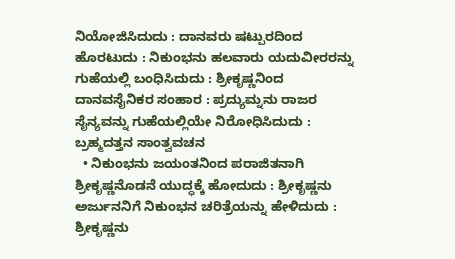ನಿಯೋಜಿಸಿದುದು : ದಾನವರು ಷಟ್ಪುರದಿಂದ ಹೊರಟುದು : ನಿಕುಂಭನು ಹಲವಾರು ಯದುವೀರರನ್ನು ಗುಹೆಯಲ್ಲಿ ಬಂಧಿಸಿದುದು : ಶ್ರೀಕೃಷ್ಣನಿಂದ ದಾನವಸೈನಿಕರ ಸಂಹಾರ : ಪ್ರದ್ಯುಮ್ನನು ರಾಜರ ಸೈನ್ಯವನ್ನು ಗುಹೆಯಲ್ಲಿಯೇ ನಿರೋಧಿಸಿದುದು : ಬ್ರಹ್ಮದತ್ತನ ಸಾಂತ್ವವಚನ
  • ನಿಕುಂಭನು ಜಯಂತನಿಂದ ಪರಾಜಿತನಾಗಿ ಶ್ರೀಕೃಷ್ಣನೊಡನೆ ಯುದ್ಧಕ್ಕೆ ಹೋದುದು : ಶ್ರೀಕೃಷ್ಣನು ಅರ್ಜುನನಿಗೆ ನಿಕುಂಭನ ಚರಿತ್ರೆಯನ್ನು ಹೇಳಿದುದು : ಶ್ರೀಕೃಷ್ಣನು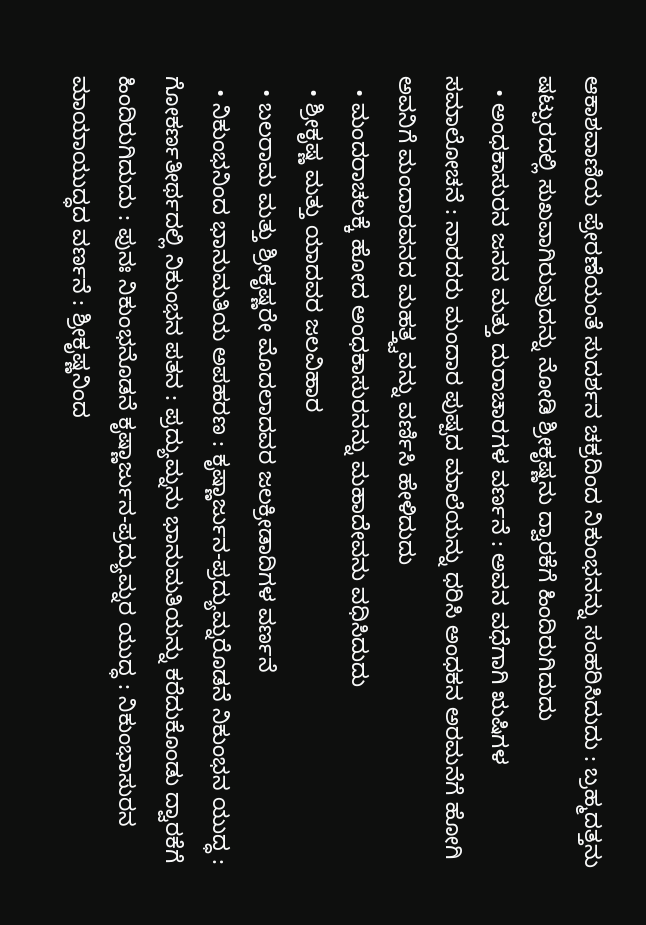ಆಕಾಶವಾಣಿಯ ಪ್ರೇರಣೆಯಂತೆ ಸುದರ್ಶನ ಚಕ್ರದಿಂದ ನಿಕುಂಭನನ್ನು ಸಂಹರಿಸಿದುದು : ಬ್ರಹ್ಮದತ್ತನು ಷಟ್ಪುರದಲ್ಲಿ ಸುಖವಾಗಿರುವುದನ್ನು ನೋಡಿ ಶ್ರೀಕೃಷ್ಣನು ದ್ವಾರಕೆಗೆ ಹಿಂದಿರುಗಿದುದು
  • ಅಂಧಕಾಸುರನ ಜನನ ಮತ್ತು ದುರಾಚಾರಗಳ ವರ್ಣನೆ : ಅವನ ವಧೆಗಾಗಿ ಋಷಿಗಳ ಸಮಾಲೋಚನೆ : ನಾರದರು ಮಂದಾರ ಪುಷ್ಪದ ಮಾಲೆಯನ್ನು ಧರಿಸಿ ಅಂಧಕನ ಅರಮನೆಗೆ ಹೋಗಿ ಅವನಿಗೆ ಮಂದಾರವನದ ಮಹತ್ತ್ವವನ್ನು ವರ್ಣಿಸಿ ಹೇಳಿದುದು
  • ಮಂದರಾಚಲಕ್ಕೆ ಹೋದ ಅಂಧಕಾಸುರನನ್ನು ಮಹಾದೇವನು ವಧಿಸಿದುದು
  • ಶ್ರೀಕೃಷ್ಣ ಮತ್ತು ಯಾದವರ ಜಲವಿಹಾರ
  • ಬಲರಾಮ ಮತ್ತು ಶ್ರೀಕೃಷ್ಣರೇ ಮೊದಲಾದವರ ಜಲಕ್ರೀಡಾದಿಗಳ ವರ್ಣನೆ
  • ನಿಕುಂಭನಿಂದ ಭಾನುಮತಿಯ ಅಪಹರಣ : ಕೃಷ್ಣಾರ್ಜುನ-ಪ್ರದ್ಯುಮ್ನರೊಡನೆ ನಿಕುಂಭನ ಯುದ್ಧ : ಗೋಕರ್ಣತೀರ್ಥದಲ್ಲಿ ನಿಕುಂಭನ ಪತನ : ಪ್ರದ್ಯುಮ್ನನು ಭಾನುಮತಿಯನ್ನು ಕರೆದುಕೊಂಡು ದ್ವಾರಕೆಗೆ ಹಿಂದಿರುಗಿದುದು : ಪುನಃ ನಿಕುಂಭನೊಡನೆ ಕೃಷ್ಣಾರ್ಜುನ-ಪ್ರದ್ಯುಮ್ನರ ಯುದ್ಧ : ನಿಕುಂಭಾಸುರನ ಮಾಯಾಯುದ್ಧದ ವರ್ಣನೆ : ಶ್ರೀಕೃಷ್ಣನಿಂದ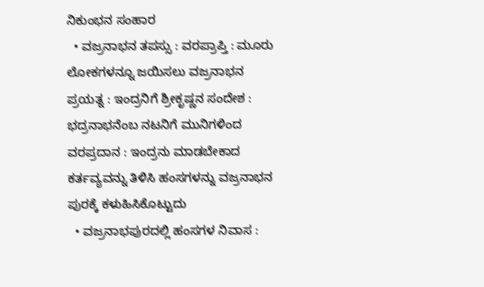ನಿಕುಂಭನ ಸಂಹಾರ
  • ವಜ್ರನಾಭನ ತಪಸ್ಸು : ವರಪ್ರಾಪ್ತಿ : ಮೂರು ಲೋಕಗಳನ್ನೂ ಜಯಿಸಲು ವಜ್ರನಾಭನ ಪ್ರಯತ್ನ : ಇಂದ್ರನಿಗೆ ಶ್ರೀಕೃಷ್ಣನ ಸಂದೇಶ : ಭದ್ರನಾಭನೆಂಬ ನಟನಿಗೆ ಮುನಿಗಳಿಂದ ವರಪ್ರದಾನ : ಇಂದ್ರನು ಮಾಡಬೇಕಾದ ಕರ್ತವ್ಯವನ್ನು ತಿಳಿಸಿ ಹಂಸಗಳನ್ನು ವಜ್ರನಾಭನ ಪುರಕ್ಕೆ ಕಳುಹಿಸಿಕೊಟ್ಟುದು
  • ವಜ್ರನಾಭಪುರದಲ್ಲಿ ಹಂಸಗಳ ನಿವಾಸ :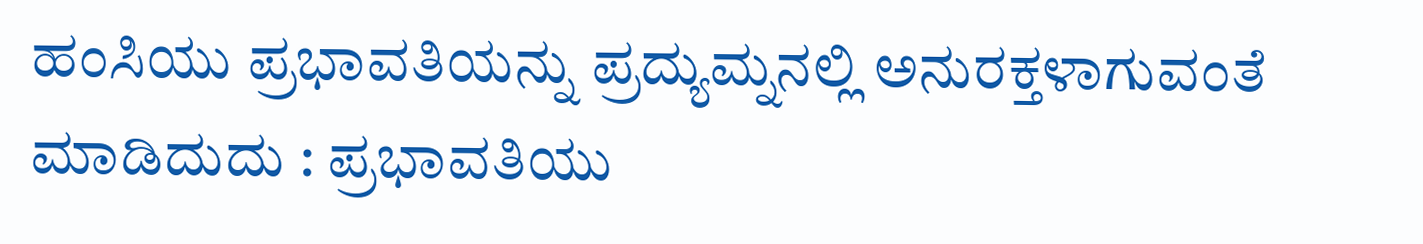ಹಂಸಿಯು ಪ್ರಭಾವತಿಯನ್ನು ಪ್ರದ್ಯುಮ್ನನಲ್ಲಿ ಅನುರಕ್ತಳಾಗುವಂತೆ ಮಾಡಿದುದು : ಪ್ರಭಾವತಿಯು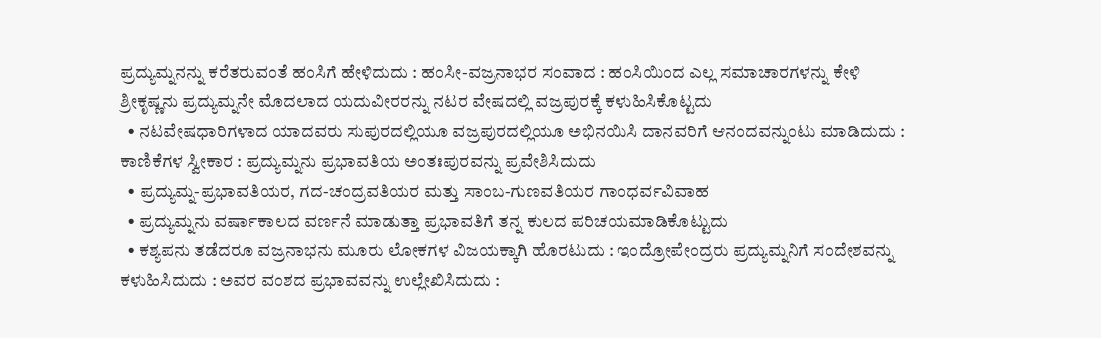ಪ್ರದ್ಯುಮ್ನನನ್ನು ಕರೆತರುವಂತೆ ಹಂಸಿಗೆ ಹೇಳಿದುದು : ಹಂಸೀ-ವಜ್ರನಾಭರ ಸಂವಾದ : ಹಂಸಿಯಿಂದ ಎಲ್ಲ ಸಮಾಚಾರಗಳನ್ನು ಕೇಳಿ ಶ್ರೀಕೃಷ್ಣನು ಪ್ರದ್ಯುಮ್ನನೇ ಮೊದಲಾದ ಯದುವೀರರನ್ನು ನಟರ ವೇಷದಲ್ಲಿ ವಜ್ರಪುರಕ್ಕೆ ಕಳುಹಿಸಿಕೊಟ್ಟದು
  • ನಟವೇಷಧಾರಿಗಳಾದ ಯಾದವರು ಸುಪುರದಲ್ಲಿಯೂ ವಜ್ರಪುರದಲ್ಲಿಯೂ ಅಭಿನಯಿಸಿ ದಾನವರಿಗೆ ಆನಂದವನ್ನುಂಟು ಮಾಡಿದುದು : ಕಾಣಿಕೆಗಳ ಸ್ವೀಕಾರ : ಪ್ರದ್ಯುಮ್ನನು ಪ್ರಭಾವತಿಯ ಅಂತಃಪುರವನ್ನು ಪ್ರವೇಶಿಸಿದುದು
  • ಪ್ರದ್ಯುಮ್ನ-ಪ್ರಭಾವತಿಯರ, ಗದ-ಚಂದ್ರವತಿಯರ ಮತ್ತು ಸಾಂಬ-ಗುಣವತಿಯರ ಗಾಂಧರ್ವವಿವಾಹ
  • ಪ್ರದ್ಯುಮ್ನನು ವರ್ಷಾಕಾಲದ ವರ್ಣನೆ ಮಾಡುತ್ತಾ ಪ್ರಭಾವತಿಗೆ ತನ್ನ ಕುಲದ ಪರಿಚಯಮಾಡಿಕೊಟ್ಟುದು
  • ಕಶ್ಯಪನು ತಡೆದರೂ ವಜ್ರನಾಭನು ಮೂರು ಲೋಕಗಳ ವಿಜಯಕ್ಕಾಗಿ ಹೊರಟುದು : ಇಂದ್ರೋಪೇಂದ್ರರು ಪ್ರದ್ಯುಮ್ನನಿಗೆ ಸಂದೇಶವನ್ನು ಕಳುಹಿಸಿದುದು : ಅವರ ವಂಶದ ಪ್ರಭಾವವನ್ನು ಉಲ್ಲೇಖಿಸಿದುದು :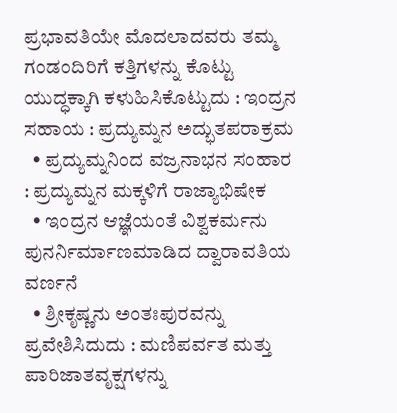ಪ್ರಭಾವತಿಯೇ ಮೊದಲಾದವರು ತಮ್ಮ ಗಂಡಂದಿರಿಗೆ ಕತ್ತಿಗಳನ್ನು ಕೊಟ್ಟು ಯುದ್ಧಕ್ಕಾಗಿ ಕಳುಹಿಸಿಕೊಟ್ಟುದು : ಇಂದ್ರನ ಸಹಾಯ : ಪ್ರದ್ಯುಮ್ನನ ಅದ್ಭುತಪರಾಕ್ರಮ
  • ಪ್ರದ್ಯುಮ್ನನಿಂದ ವಜ್ರನಾಭನ ಸಂಹಾರ : ಪ್ರದ್ಯುಮ್ನನ ಮಕ್ಕಳಿಗೆ ರಾಜ್ಯಾಭಿಷೇಕ
  • ಇಂದ್ರನ ಆಜ್ಞೆಯಂತೆ ವಿಶ್ವಕರ್ಮನು ಪುನರ್ನಿರ್ಮಾಣಮಾಡಿದ ದ್ವಾರಾವತಿಯ ವರ್ಣನೆ
  • ಶ್ರೀಕೃಷ್ಣನು ಅಂತಃಪುರವನ್ನು ಪ್ರವೇಶಿಸಿದುದು : ಮಣಿಪರ್ವತ ಮತ್ತು ಪಾರಿಜಾತವೃಕ್ಷಗಳನ್ನು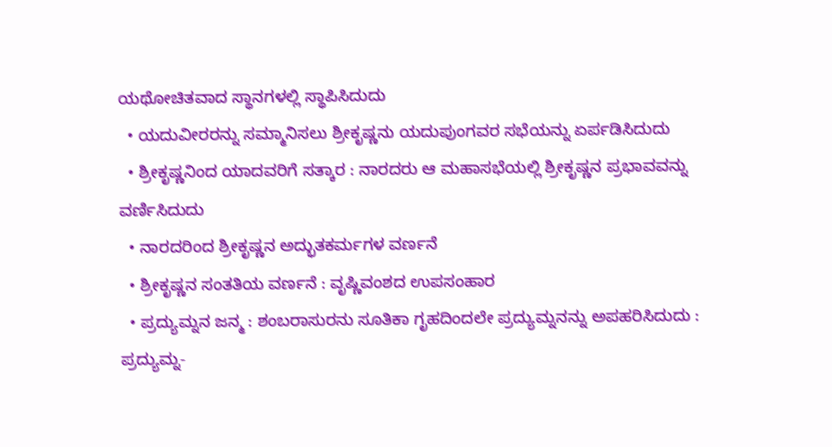ಯಥೋಚಿತವಾದ ಸ್ಥಾನಗಳಲ್ಲಿ ಸ್ಥಾಪಿಸಿದುದು
  • ಯದುವೀರರನ್ನು ಸಮ್ಮಾನಿಸಲು ಶ್ರೀಕೃಷ್ಣನು ಯದುಪುಂಗವರ ಸಭೆಯನ್ನು ಏರ್ಪಡಿಸಿದುದು
  • ಶ್ರೀಕೃಷ್ಣನಿಂದ ಯಾದವರಿಗೆ ಸತ್ಕಾರ : ನಾರದರು ಆ ಮಹಾಸಭೆಯಲ್ಲಿ ಶ್ರೀಕೃಷ್ಣನ ಪ್ರಭಾವವನ್ನು ವರ್ಣಿಸಿದುದು
  • ನಾರದರಿಂದ ಶ್ರೀಕೃಷ್ಣನ ಅದ್ಭುತಕರ್ಮಗಳ ವರ್ಣನೆ
  • ಶ್ರೀಕೃಷ್ಣನ ಸಂತತಿಯ ವರ್ಣನೆ : ವೃಷ್ಣಿವಂಶದ ಉಪಸಂಹಾರ
  • ಪ್ರದ್ಯುಮ್ನನ ಜನ್ಮ : ಶಂಬರಾಸುರನು ಸೂತಿಕಾ ಗೃಹದಿಂದಲೇ ಪ್ರದ್ಯುಮ್ನನನ್ನು ಅಪಹರಿಸಿದುದು : ಪ್ರದ್ಯುಮ್ನ-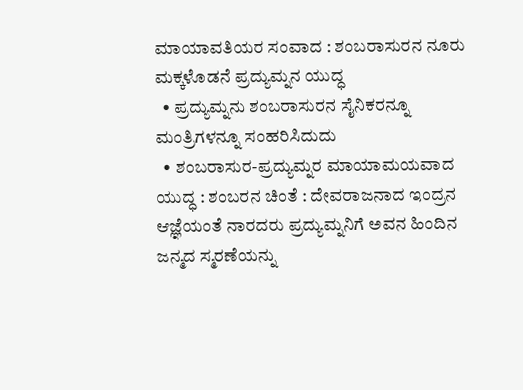ಮಾಯಾವತಿಯರ ಸಂವಾದ : ಶಂಬರಾಸುರನ ನೂರು ಮಕ್ಕಳೊಡನೆ ಪ್ರದ್ಯುಮ್ನನ ಯುದ್ಧ
  • ಪ್ರದ್ಯುಮ್ನನು ಶಂಬರಾಸುರನ ಸೈನಿಕರನ್ನೂ ಮಂತ್ರಿಗಳನ್ನೂ ಸಂಹರಿಸಿದುದು
  • ಶಂಬರಾಸುರ-ಪ್ರದ್ಯುಮ್ನರ ಮಾಯಾಮಯವಾದ ಯುದ್ಧ : ಶಂಬರನ ಚಿಂತೆ : ದೇವರಾಜನಾದ ಇಂದ್ರನ ಆಜ್ಞೆಯಂತೆ ನಾರದರು ಪ್ರದ್ಯುಮ್ನನಿಗೆ ಅವನ ಹಿಂದಿನ ಜನ್ಮದ ಸ್ಮರಣೆಯನ್ನು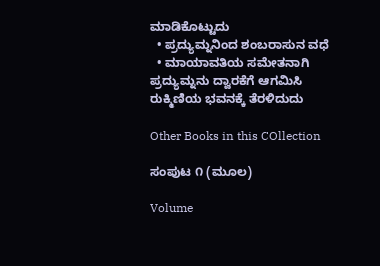ಮಾಡಿಕೊಟ್ಟುದು
  • ಪ್ರದ್ಯುಮ್ನನಿಂದ ಶಂಬರಾಸುನ ವಧೆ
  • ಮಾಯಾವತಿಯ ಸಮೇತನಾಗಿ ಪ್ರದ್ಯುಮ್ನನು ದ್ವಾರಕೆಗೆ ಆಗಮಿಸಿ ರುಕ್ಮಿಣಿಯ ಭವನಕ್ಕೆ ತೆರಳಿದುದು

Other Books in this COllection

ಸಂಪುಟ ೧ (ಮೂಲ)

Volume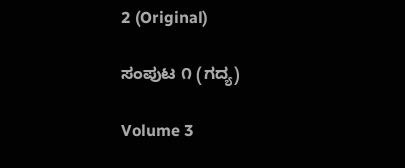2 (Original)

ಸಂಪುಟ ೧ (ಗದ್ಯ)

Volume 3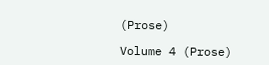(Prose)

Volume 4 (Prose)